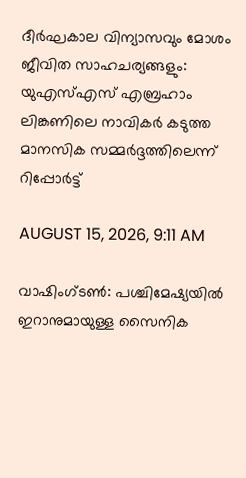ദീര്‍ഘകാല വിന്യാസവും മോശം ജീവിത സാഹചര്യങ്ങളും: യുഎസ്എസ് എബ്രഹാം ലിങ്കണിലെ നാവികര്‍ കടുത്ത മാനസിക സമ്മര്‍ദ്ദത്തിലെന്ന് റിപ്പോര്‍ട്ട്

AUGUST 15, 2026, 9:11 AM

വാഷിംഗ്ടണ്‍: പശ്ചിമേഷ്യയില്‍ ഇറാനുമായുള്ള സൈനിക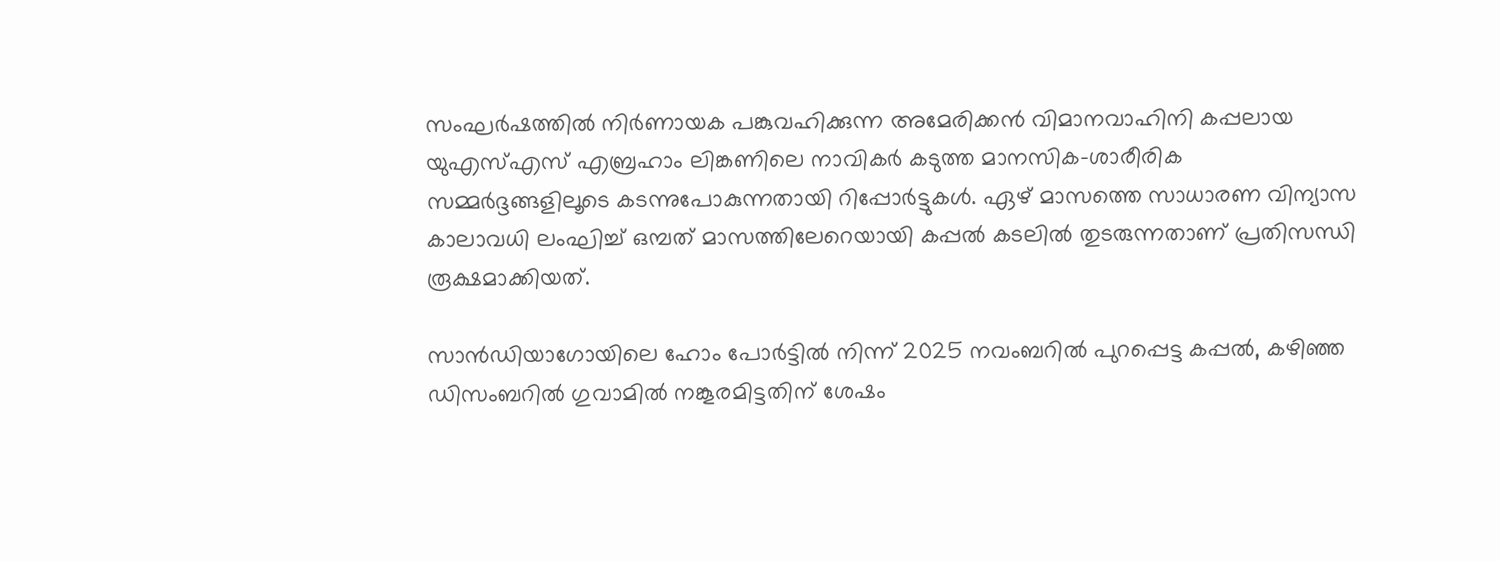സംഘര്‍ഷത്തില്‍ നിര്‍ണായക പങ്കുവഹിക്കുന്ന അമേരിക്കന്‍ വിമാനവാഹിനി കപ്പലായ യുഎസ്എസ് എബ്രഹാം ലിങ്കണിലെ നാവികര്‍ കടുത്ത മാനസിക-ശാരീരിക സമ്മര്‍ദ്ദങ്ങളിലൂടെ കടന്നുപോകുന്നതായി റിപ്പോര്‍ട്ടുകള്‍. ഏഴ് മാസത്തെ സാധാരണ വിന്യാസ കാലാവധി ലംഘിച്ച് ഒമ്പത് മാസത്തിലേറെയായി കപ്പല്‍ കടലില്‍ തുടരുന്നതാണ് പ്രതിസന്ധി രൂക്ഷമാക്കിയത്.

സാന്‍ഡിയാഗോയിലെ ഹോം പോര്‍ട്ടില്‍ നിന്ന് 2025 നവംബറില്‍ പുറപ്പെട്ട കപ്പല്‍, കഴിഞ്ഞ ഡിസംബറില്‍ ഗുവാമില്‍ നങ്കൂരമിട്ടതിന് ശേഷം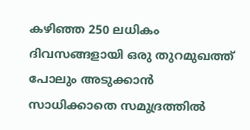കഴിഞ്ഞ 250 ലധികം ദിവസങ്ങളായി ഒരു തുറമുഖത്ത് പോലും അടുക്കാന്‍ സാധിക്കാതെ സമുദ്രത്തില്‍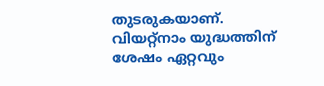തുടരുകയാണ്. വിയറ്റ്‌നാം യുദ്ധത്തിന് ശേഷം ഏറ്റവും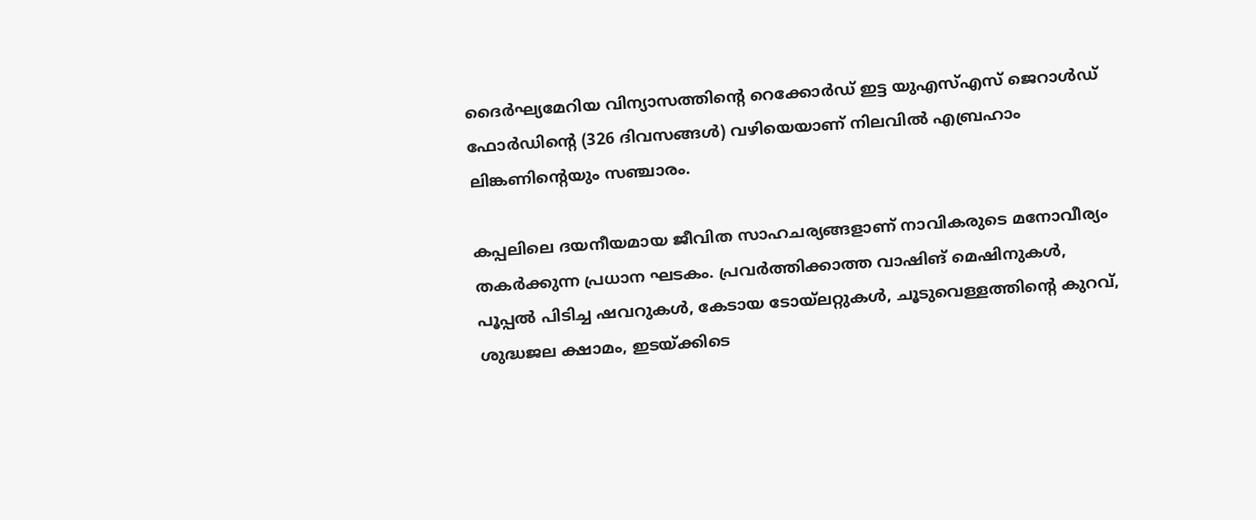ദൈര്‍ഘ്യമേറിയ വിന്യാസത്തിന്റെ റെക്കോര്‍ഡ് ഇട്ട യുഎസ്എസ് ജെറാള്‍ഡ് ഫോര്‍ഡിന്റെ (326 ദിവസങ്ങള്‍) വഴിയെയാണ് നിലവില്‍ എബ്രഹാം ലിങ്കണിന്റെയും സഞ്ചാരം.

കപ്പലിലെ ദയനീയമായ ജീവിത സാഹചര്യങ്ങളാണ് നാവികരുടെ മനോവീര്യം തകര്‍ക്കുന്ന പ്രധാന ഘടകം. പ്രവര്‍ത്തിക്കാത്ത വാഷിങ് മെഷിനുകള്‍, പൂപ്പല്‍ പിടിച്ച ഷവറുകള്‍, കേടായ ടോയ്ലറ്റുകള്‍, ചൂടുവെള്ളത്തിന്റെ കുറവ്, ശുദ്ധജല ക്ഷാമം, ഇടയ്ക്കിടെ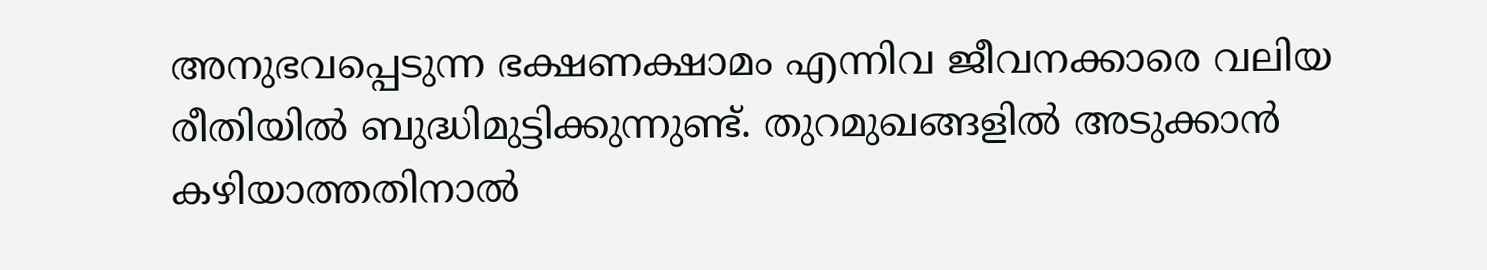അനുഭവപ്പെടുന്ന ഭക്ഷണക്ഷാമം എന്നിവ ജീവനക്കാരെ വലിയ രീതിയില്‍ ബുദ്ധിമുട്ടിക്കുന്നുണ്ട്. തുറമുഖങ്ങളില്‍ അടുക്കാന്‍ കഴിയാത്തതിനാല്‍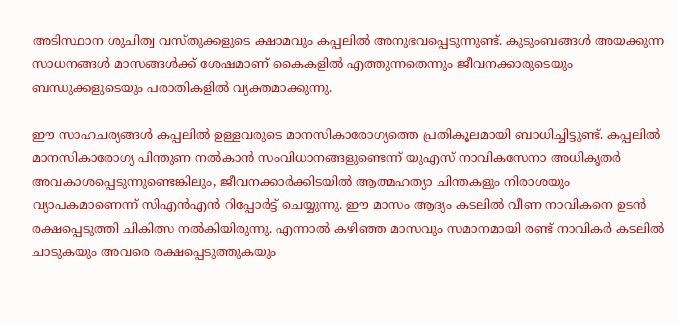അടിസ്ഥാന ശുചിത്വ വസ്തുക്കളുടെ ക്ഷാമവും കപ്പലില്‍ അനുഭവപ്പെടുന്നുണ്ട്. കുടുംബങ്ങള്‍ അയക്കുന്ന സാധനങ്ങള്‍ മാസങ്ങള്‍ക്ക് ശേഷമാണ് കൈകളില്‍ എത്തുന്നതെന്നും ജീവനക്കാരുടെയും ബന്ധുക്കളുടെയും പരാതികളില്‍ വ്യക്തമാക്കുന്നു.

ഈ സാഹചര്യങ്ങള്‍ കപ്പലില്‍ ഉള്ളവരുടെ മാനസികാരോഗ്യത്തെ പ്രതികൂലമായി ബാധിച്ചിട്ടുണ്ട്. കപ്പലില്‍ മാനസികാരോഗ്യ പിന്തുണ നല്‍കാന്‍ സംവിധാനങ്ങളുണ്ടെന്ന് യുഎസ് നാവികസേനാ അധികൃതര്‍ അവകാശപ്പെടുന്നുണ്ടെങ്കിലും, ജീവനക്കാര്‍ക്കിടയില്‍ ആത്മഹത്യാ ചിന്തകളും നിരാശയും വ്യാപകമാണെന്ന് സിഎന്‍എന്‍ റിപ്പോര്‍ട്ട് ചെയ്യുന്നു. ഈ മാസം ആദ്യം കടലില്‍ വീണ നാവികനെ ഉടന്‍ രക്ഷപ്പെടുത്തി ചികിത്സ നല്‍കിയിരുന്നു. എന്നാല്‍ കഴിഞ്ഞ മാസവും സമാനമായി രണ്ട് നാവികര്‍ കടലില്‍ ചാടുകയും അവരെ രക്ഷപ്പെടുത്തുകയും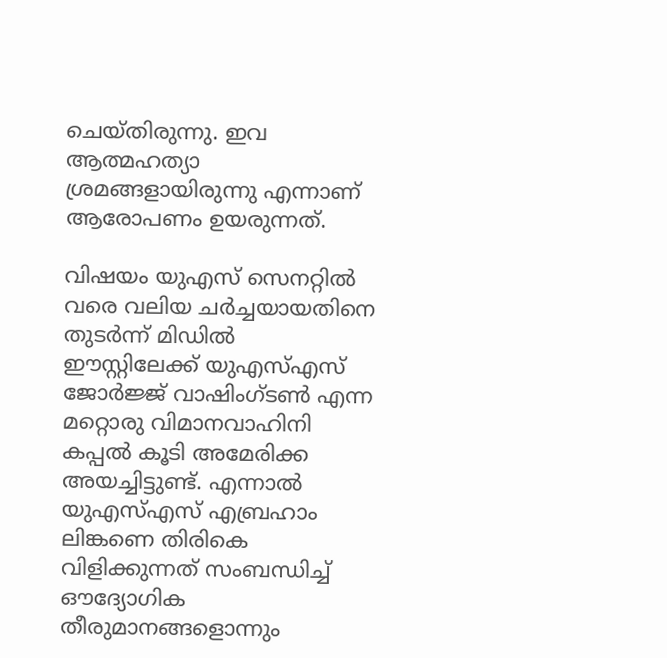ചെയ്തിരുന്നു. ഇവ ആത്മഹത്യാ ശ്രമങ്ങളായിരുന്നു എന്നാണ് ആരോപണം ഉയരുന്നത്.

വിഷയം യുഎസ് സെനറ്റില്‍ വരെ വലിയ ചര്‍ച്ചയായതിനെ തുടര്‍ന്ന് മിഡില്‍ ഈസ്റ്റിലേക്ക് യുഎസ്എസ് ജോര്‍ജ്ജ് വാഷിംഗ്ടണ്‍ എന്ന മറ്റൊരു വിമാനവാഹിനി കപ്പല്‍ കൂടി അമേരിക്ക അയച്ചിട്ടുണ്ട്. എന്നാല്‍ യുഎസ്എസ് എബ്രഹാം ലിങ്കണെ തിരികെ വിളിക്കുന്നത് സംബന്ധിച്ച് ഔദ്യോഗിക തീരുമാനങ്ങളൊന്നും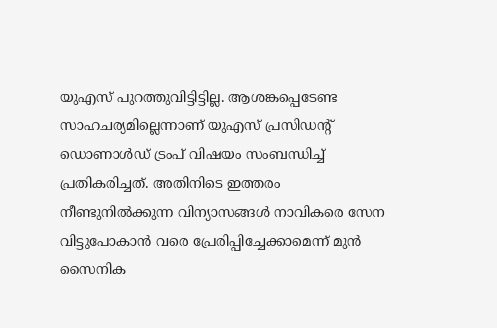യുഎസ് പുറത്തുവിട്ടിട്ടില്ല. ആശങ്കപ്പെടേണ്ട സാഹചര്യമില്ലെന്നാണ് യുഎസ് പ്രസിഡന്റ് ഡൊണാള്‍ഡ് ട്രംപ് വിഷയം സംബന്ധിച്ച് പ്രതികരിച്ചത്. അതിനിടെ ഇത്തരം നീണ്ടുനില്‍ക്കുന്ന വിന്യാസങ്ങള്‍ നാവികരെ സേന വിട്ടുപോകാന്‍ വരെ പ്രേരിപ്പിച്ചേക്കാമെന്ന് മുന്‍ സൈനിക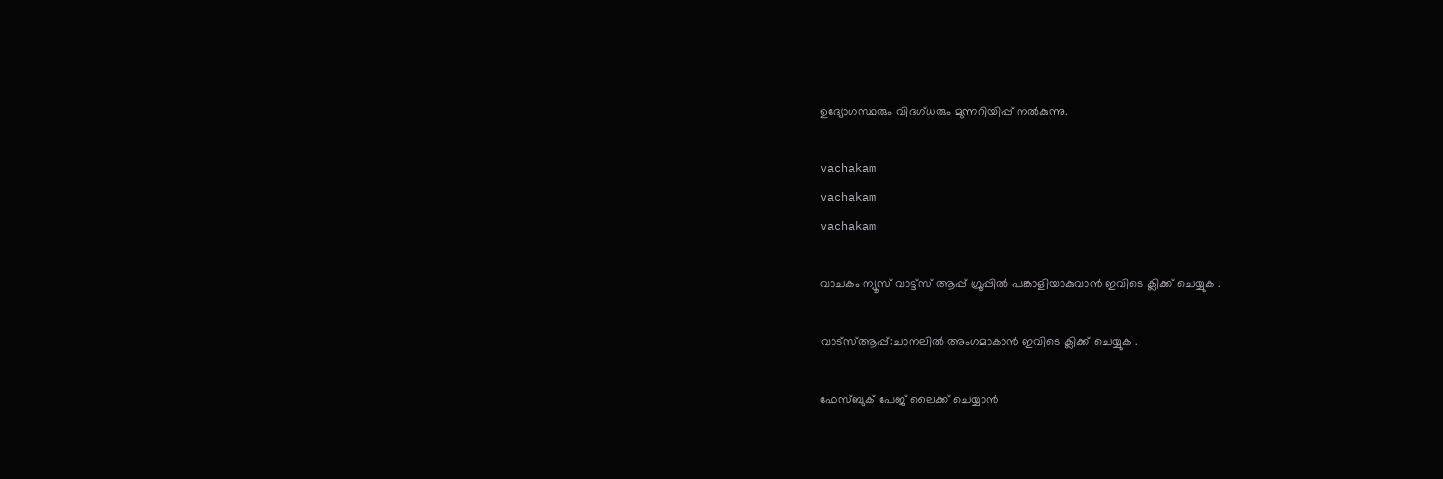ഉദ്യോഗസ്ഥരും വിദഗ്ധരും മുന്നറിയിപ്പ് നല്‍കുന്നു.

vachakam
vachakam
vachakam

വാചകം ന്യൂസ് വാട്ട്സ് ആപ്പ് ഗ്രൂപ്പിൽ പങ്കാളിയാകുവാൻ ഇവിടെ ക്ലിക്ക് ചെയ്യുക .

വാട്സ്ആപ്പ്:ചാനലിൽ അംഗമാകാൻ ഇവിടെ ക്ലിക്ക് ചെയ്യുക .

ഫേസ്ബുക് പേജ് ലൈക്ക് ചെയ്യാൻ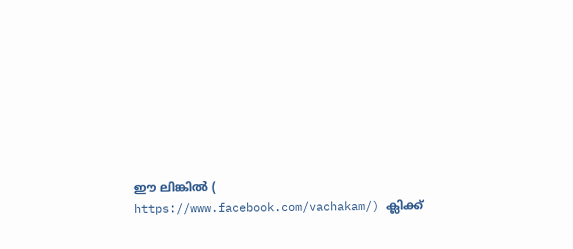ഈ ലിങ്കിൽ (
https://www.facebook.com/vachakam/) ക്ലിക്ക്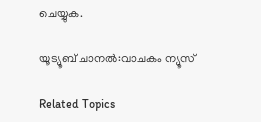ചെയ്യുക.

യൂട്യൂബ് ചാനൽ:വാചകം ന്യൂസ്

Related Topics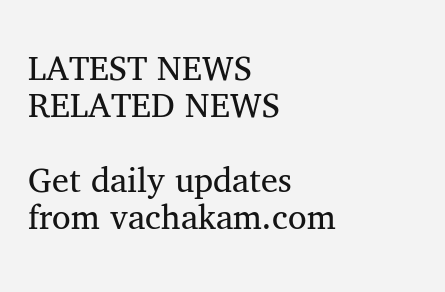LATEST NEWS
RELATED NEWS

Get daily updates from vachakam.com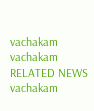vachakam
vachakam
RELATED NEWS
vachakam